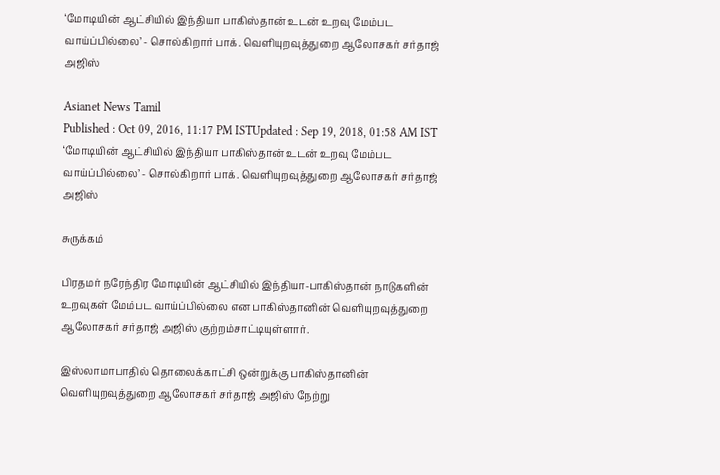‘மோடியின் ஆட்சியில் இந்தியா பாகிஸ்தான் உடன் உறவு மேம்பட வாய்ப்பில்லை’ - சொல்கிறார் பாக். வெளியுறவுத்துறை ஆலோசகர் சர்தாஜ் அஜிஸ்

Asianet News Tamil
Published : Oct 09, 2016, 11:17 PM ISTUpdated : Sep 19, 2018, 01:58 AM IST
‘மோடியின் ஆட்சியில் இந்தியா பாகிஸ்தான் உடன் உறவு மேம்பட வாய்ப்பில்லை’ - சொல்கிறார் பாக். வெளியுறவுத்துறை ஆலோசகர் சர்தாஜ் அஜிஸ்

சுருக்கம்

பிரதமர் நரேந்திர மோடியின் ஆட்சியில் இந்தியா-பாகிஸ்தான் நாடுகளின் உறவுகள் மேம்பட வாய்ப்பில்லை என பாகிஸ்தானின் வெளியுறவுத்துறை ஆலோசகர் சர்தாஜ் அஜிஸ் குற்றம்சாட்டியுள்ளார்.

இஸ்லாமாபாதில் தொலைக்காட்சி ஒன்றுக்கு பாகிஸ்தானின் வெளியுறவுத்துறை ஆலோசகர் சர்தாஜ் அஜிஸ் நேற்று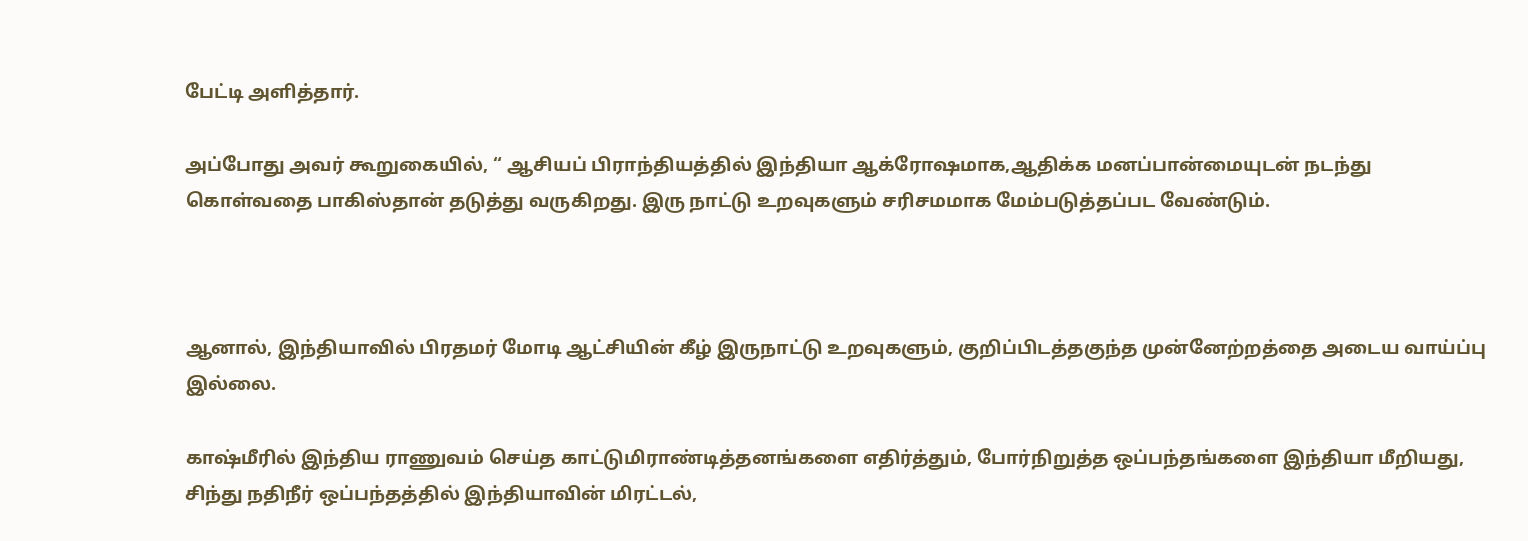பேட்டி அளித்தார்.

அப்போது அவர் கூறுகையில், “ ஆசியப் பிராந்தியத்தில் இந்தியா ஆக்ரோஷமாக,ஆதிக்க மனப்பான்மையுடன் நடந்து கொள்வதை பாகிஸ்தான் தடுத்து வருகிறது. இரு நாட்டு உறவுகளும் சரிசமமாக மேம்படுத்தப்பட வேண்டும்.



ஆனால், இந்தியாவில் பிரதமர் மோடி ஆட்சியின் கீழ் இருநாட்டு உறவுகளும், குறிப்பிடத்தகுந்த முன்னேற்றத்தை அடைய வாய்ப்பு இல்லை.

காஷ்மீரில் இந்திய ராணுவம் செய்த காட்டுமிராண்டித்தனங்களை எதிர்த்தும், போர்நிறுத்த ஒப்பந்தங்களை இந்தியா மீறியது, சிந்து நதிநீர் ஒப்பந்தத்தில் இந்தியாவின் மிரட்டல்,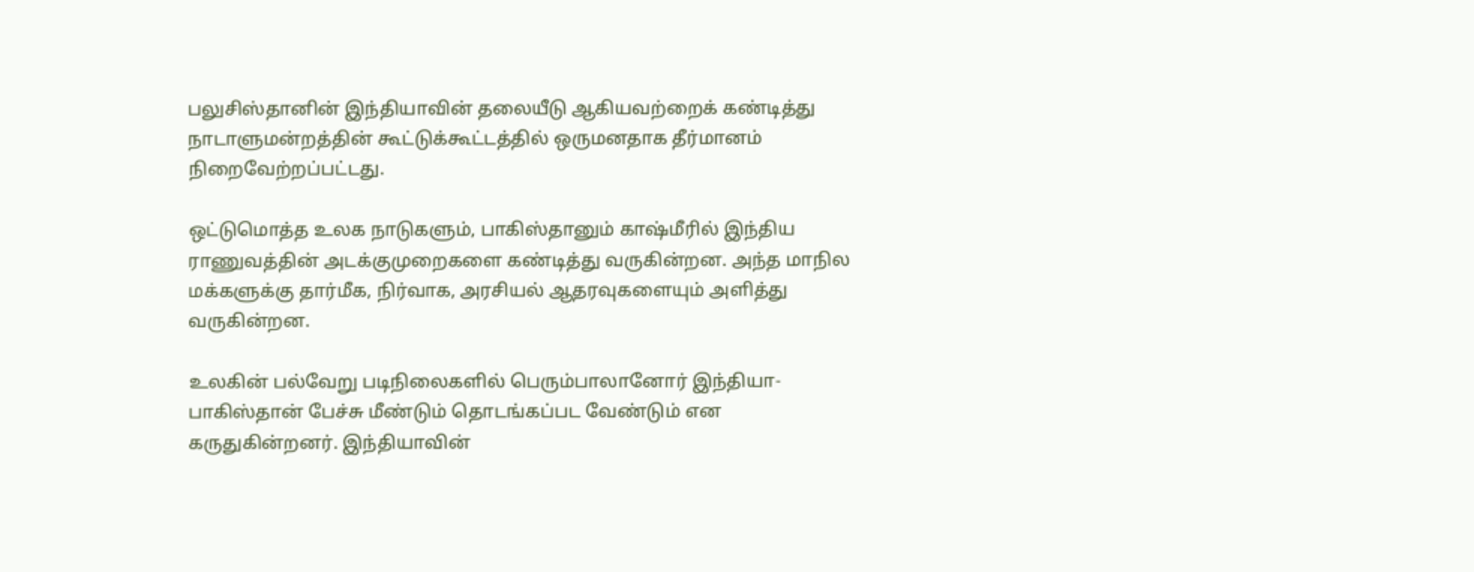பலுசிஸ்தானின் இந்தியாவின் தலையீடு ஆகியவற்றைக் கண்டித்து நாடாளுமன்றத்தின் கூட்டுக்கூட்டத்தில் ஒருமனதாக தீர்மானம் நிறைவேற்றப்பட்டது.

ஒட்டுமொத்த உலக நாடுகளும், பாகிஸ்தானும் காஷ்மீரில் இந்திய ராணுவத்தின் அடக்குமுறைகளை கண்டித்து வருகின்றன. அந்த மாநில மக்களுக்கு தார்மீக, நிர்வாக, அரசியல் ஆதரவுகளையும் அளித்து வருகின்றன.

உலகின் பல்வேறு படிநிலைகளில் பெரும்பாலானோர் இந்தியா-பாகிஸ்தான் பேச்சு மீண்டும் தொடங்கப்பட வேண்டும் என கருதுகின்றனர். இந்தியாவின்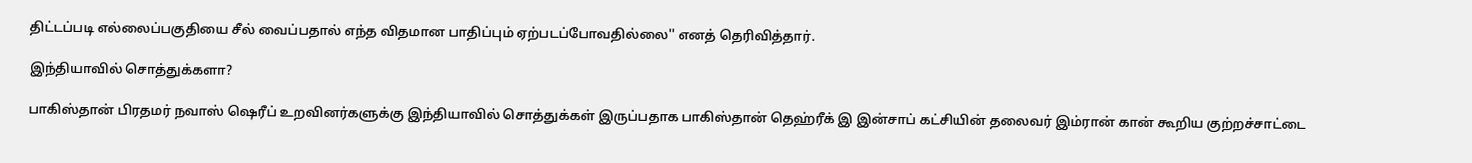திட்டப்படி எல்லைப்பகுதியை சீல் வைப்பதால் எந்த விதமான பாதிப்பும் ஏற்படப்போவதில்லை'' எனத் தெரிவித்தார்.

இந்தியாவில் சொத்துக்களா?

பாகிஸ்தான் பிரதமர் நவாஸ் ஷெரீப் உறவினர்களுக்கு இந்தியாவில் சொத்துக்கள் இருப்பதாக பாகிஸ்தான் தெஹ்ரீக் இ இன்சாப் கட்சியின் தலைவர் இம்ரான் கான் கூறிய குற்றச்சாட்டை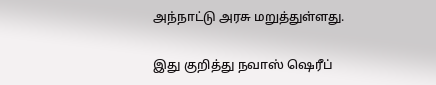அந்நாட்டு அரசு மறுத்துள்ளது.

இது குறித்து நவாஸ் ஷெரீப்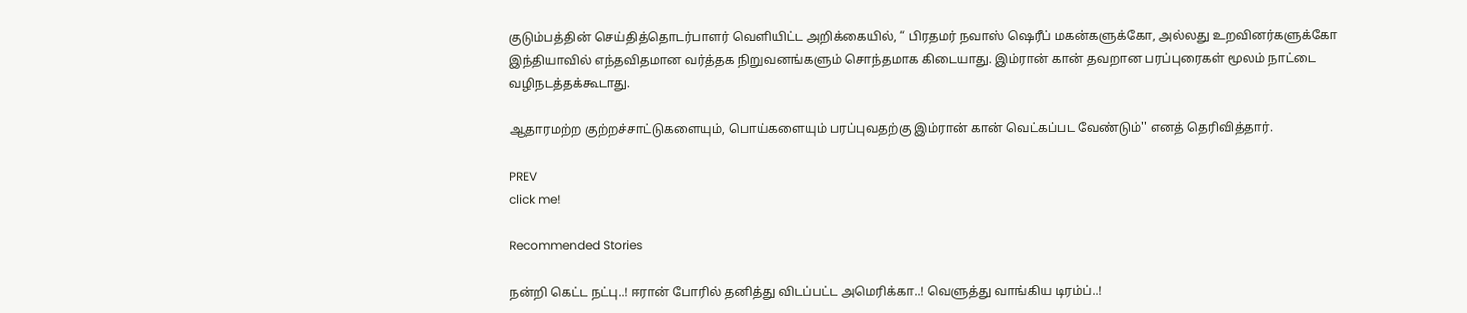குடும்பத்தின் செய்தித்தொடர்பாளர் வெளியிட்ட அறிக்கையில், “ பிரதமர் நவாஸ் ஷெரீப் மகன்களுக்கோ, அல்லது உறவினர்களுக்கோ இந்தியாவில் எந்தவிதமான வர்த்தக நிறுவனங்களும் சொந்தமாக கிடையாது. இம்ரான் கான் தவறான பரப்புரைகள் மூலம் நாட்டை வழிநடத்தக்கூடாது.

ஆதாரமற்ற குற்றச்சாட்டுகளையும், பொய்களையும் பரப்புவதற்கு இம்ரான் கான் வெட்கப்பட வேண்டும்'' எனத் தெரிவித்தார்.

PREV
click me!

Recommended Stories

நன்றி கெட்ட நட்பு..! ஈரான் போரில் தனித்து விடப்பட்ட அமெரிக்கா..! வெளுத்து வாங்கிய டிரம்ப்..!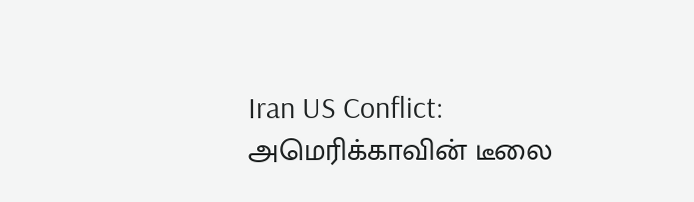Iran US Conflict: அமெரிக்காவின் டீலை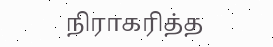நிராகரித்த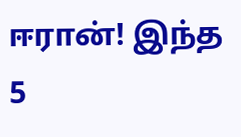ஈரான்! இந்த 5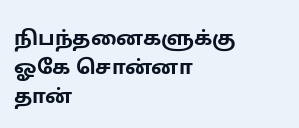நிபந்தனைகளுக்கு ஓகே சொன்னா தான்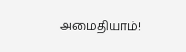அமைதியாம்!